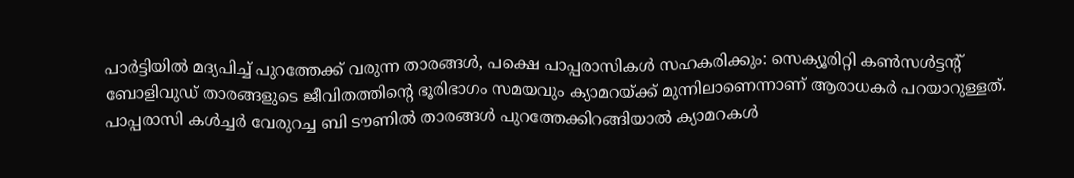പാർട്ടിയിൽ മദ്യപിച്ച് പുറത്തേക്ക് വരുന്ന താരങ്ങൾ, പക്ഷെ പാപ്പരാസികൾ സഹകരിക്കും: സെക്യൂരിറ്റി കൺസൾട്ടന്റ്
ബോളിവുഡ് താരങ്ങളുടെ ജീവിതത്തിന്റെ ഭൂരിഭാഗം സമയവും ക്യാമറയ്ക്ക് മുന്നിലാണെന്നാണ് ആരാധകർ പറയാറുള്ളത്. പാപ്പരാസി കൾച്ചർ വേരുറച്ച ബി ടൗണിൽ താരങ്ങൾ പുറത്തേക്കിറങ്ങിയാൽ ക്യാമറകൾ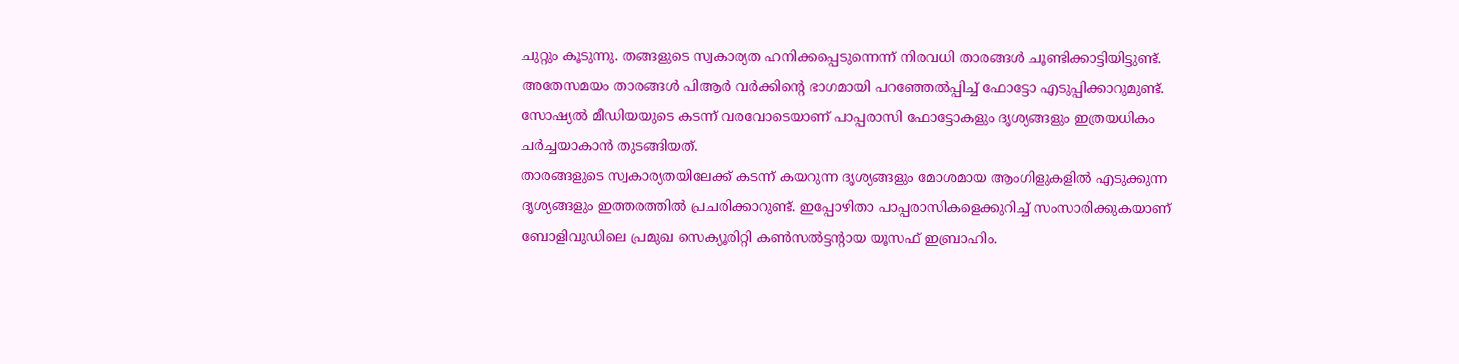ചുറ്റും കൂടുന്നു. തങ്ങളുടെ സ്വകാര്യത ഹനിക്കപ്പെടുന്നെന്ന് നിരവധി താരങ്ങൾ ചൂണ്ടിക്കാട്ടിയിട്ടുണ്ട്. അതേസമയം താരങ്ങൾ പിആർ വർക്കിന്റെ ഭാഗമായി പറഞ്ഞേൽപ്പിച്ച് ഫോട്ടോ എടുപ്പിക്കാറുമുണ്ട്. സോഷ്യൽ മീഡിയയുടെ കടന്ന് വരവോടെയാണ് പാപ്പരാസി ഫോട്ടോകളും ദൃശ്യങ്ങളും ഇത്രയധികം ചർച്ചയാകാൻ തുടങ്ങിയത്.
താരങ്ങളുടെ സ്വകാര്യതയിലേക്ക് കടന്ന് കയറുന്ന ദൃശ്യങ്ങളും മോശമായ ആംഗിളുകളിൽ എടുക്കുന്ന ദൃശ്യങ്ങളും ഇത്തരത്തിൽ പ്രചരിക്കാറുണ്ട്. ഇപ്പോഴിതാ പാപ്പരാസികളെക്കുറിച്ച് സംസാരിക്കുകയാണ് ബോളിവുഡിലെ പ്രമുഖ സെക്യൂരിറ്റി കൺസൽട്ടന്റായ യൂസഫ് ഇബ്രാഹിം.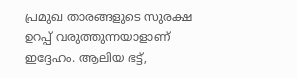പ്രമുഖ താരങ്ങളുടെ സുരക്ഷ ഉറപ്പ് വരുത്തുന്നയാളാണ് ഇദ്ദേഹം. ആലിയ ഭട്ട്,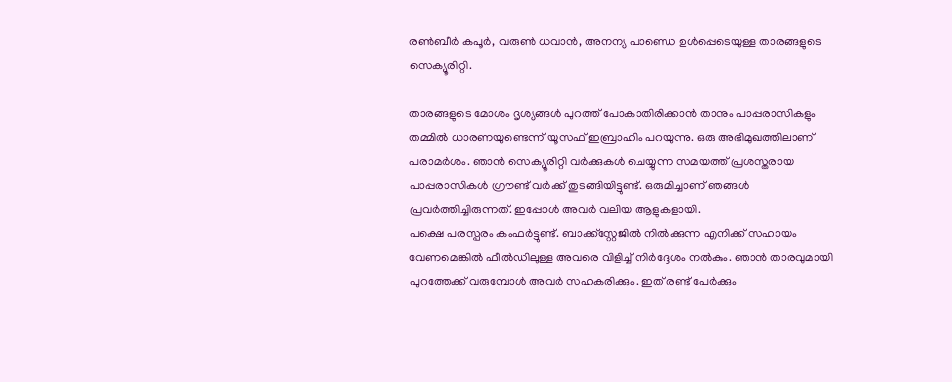രൺബീർ കപൂർ, വരുൺ ധവാൻ, അനന്യ പാണ്ഡെ ഉൾപ്പെടെയുള്ള താരങ്ങളുടെ സെക്യൂരിറ്റി.

താരങ്ങളുടെ മോശം ദൃശ്യങ്ങൾ പുറത്ത് പോകാതിരിക്കാൻ താനും പാപ്പരാസികളും തമ്മിൽ ധാരണയുണ്ടെന്ന് യൂസഫ് ഇബ്രാഹിം പറയുന്നു. ഒരു അഭിമുഖത്തിലാണ് പരാമർശം. ഞാൻ സെക്യൂരിറ്റി വർക്കുകൾ ചെയ്യുന്ന സമയത്ത് പ്രശസ്തരായ പാപ്പരാസികൾ ഗ്രൗണ്ട് വർക്ക് തുടങ്ങിയിട്ടുണ്ട്. ഒരുമിച്ചാണ് ഞങ്ങൾ പ്രവർത്തിച്ചിരുന്നത്. ഇപ്പോൾ അവർ വലിയ ആളുകളായി.
പക്ഷെ പരസ്പരം കംഫർട്ടുണ്ട്. ബാക്ക്സ്റ്റേജിൽ നിൽക്കുന്ന എനിക്ക് സഹായം വേണമെങ്കിൽ ഫീൽഡിലുള്ള അവരെ വിളിച്ച് നിർദ്ദേശം നൽകും. ഞാൻ താരവുമായി പുറത്തേക്ക് വരുമ്പോൾ അവർ സഹകരിക്കും. ഇത് രണ്ട് പേർക്കും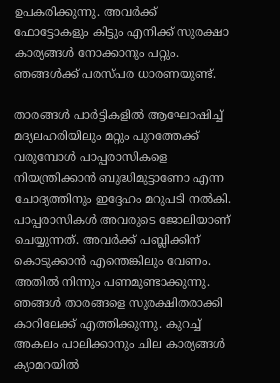ഉപകരിക്കുന്നു. അവർക്ക് ഫോട്ടോകളും കിട്ടും എനിക്ക് സുരക്ഷാ കാര്യങ്ങൾ നോക്കാനും പറ്റും. ഞങ്ങൾക്ക് പരസ്പര ധാരണയുണ്ട്.

താരങ്ങൾ പാർട്ടികളിൽ ആഘോഷിച്ച് മദ്യലഹരിയിലും മറ്റും പുറത്തേക്ക് വരുമ്പോൾ പാപ്പരാസികളെ നിയന്ത്രിക്കാൻ ബുദ്ധിമുട്ടാണോ എന്ന ചോദ്യത്തിനും ഇദ്ദേഹം മറുപടി നൽകി. പാപ്പരാസികൾ അവരുടെ ജോലിയാണ് ചെയ്യുന്നത്. അവർക്ക് പബ്ലിക്കിന് കൊടുക്കാൻ എന്തെങ്കിലും വേണം. അതിൽ നിന്നും പണമുണ്ടാക്കുന്നു. ഞങ്ങൾ താരങ്ങളെ സുരക്ഷിതരാക്കി കാറിലേക്ക് എത്തിക്കുന്നു. കുറച്ച് അകലം പാലിക്കാനും ചില കാര്യങ്ങൾ ക്യാമറയിൽ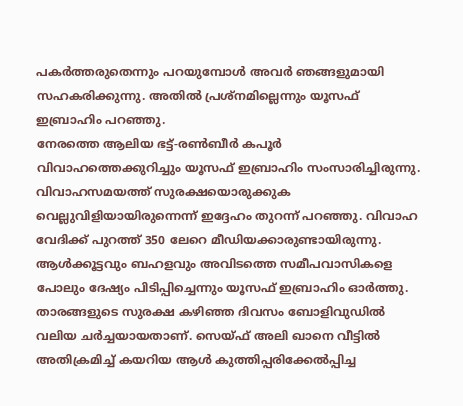പകർത്തരുതെന്നും പറയുമ്പോൾ അവർ ഞങ്ങളുമായി സഹകരിക്കുന്നു. അതിൽ പ്രശ്നമില്ലെന്നും യൂസഫ് ഇബ്രാഹിം പറഞ്ഞു.
നേരത്തെ ആലിയ ഭട്ട്-രൺബീർ കപൂർ വിവാഹത്തെക്കുറിച്ചും യൂസഫ് ഇബ്രാഹിം സംസാരിച്ചിരുന്നു. വിവാഹസമയത്ത് സുരക്ഷയൊരുക്കുക വെല്ലുവിളിയായിരുന്നെന്ന് ഇദ്ദേഹം തുറന്ന് പറഞ്ഞു. വിവാഹ വേദിക്ക് പുറത്ത് 350 ലേറെ മീഡിയക്കാരുണ്ടായിരുന്നു. ആൾക്കൂട്ടവും ബഹളവും അവിടത്തെ സമീപവാസികളെ പോലും ദേഷ്യം പിടിപ്പിച്ചെന്നും യൂസഫ് ഇബ്രാഹിം ഓർത്തു. താരങ്ങളുടെ സുരക്ഷ കഴിഞ്ഞ ദിവസം ബോളിവുഡിൽ വലിയ ചർച്ചയായതാണ്. സെയ്ഫ് അലി ഖാനെ വീട്ടിൽ അതിക്രമിച്ച് കയറിയ ആൾ കുത്തിപ്പരിക്കേൽപ്പിച്ച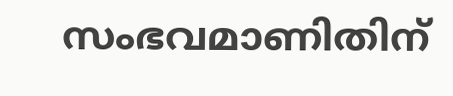സംഭവമാണിതിന്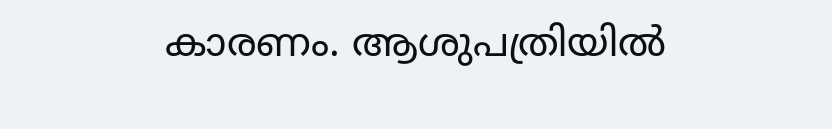കാരണം. ആശുപത്രിയിൽ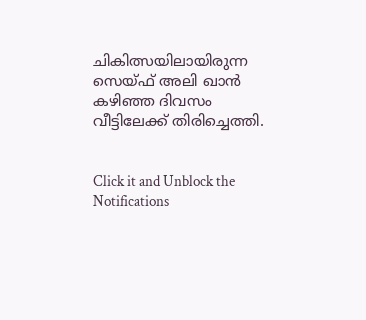ചികിത്സയിലായിരുന്ന സെയ്ഫ് അലി ഖാൻ കഴിഞ്ഞ ദിവസം വീട്ടിലേക്ക് തിരിച്ചെത്തി.


Click it and Unblock the Notifications